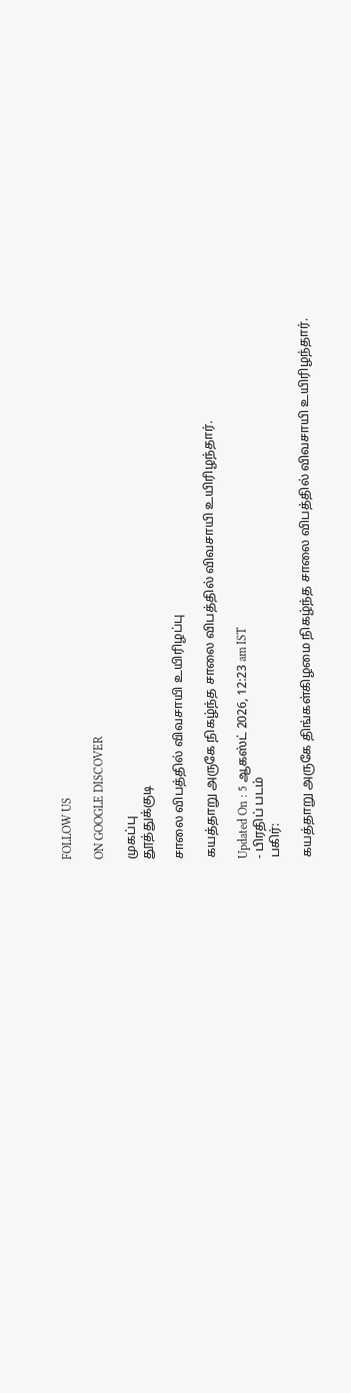FOLLOW US

ON GOOGLE DISCOVER

முகப்பு
தூத்துக்குடி

சாலை விபத்தில் விவசாயி உயிரிழப்பு

கயத்தாறு அருகே நிகழ்ந்த சாலை விபத்தில் விவசாயி உயிரிழந்தார்.

Updated On : 5 ஆகஸ்ட் 2026, 12:23 am IST
- பிரதிப் படம்
பகிர்:

கயத்தாறு அருகே திங்கள்கிழமை நிகழ்ந்த சாலை விபத்தில் விவசாயி உயிரிழந்தார்.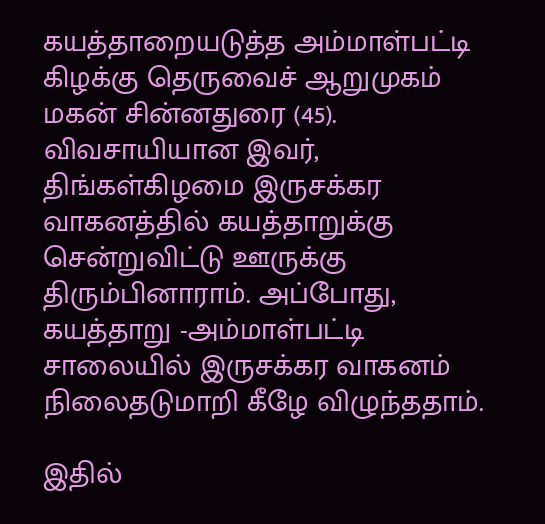கயத்தாறையடுத்த அம்மாள்பட்டி கிழக்கு தெருவைச் ஆறுமுகம் மகன் சின்னதுரை (45). விவசாயியான இவர், திங்கள்கிழமை இருசக்கர வாகனத்தில் கயத்தாறுக்கு சென்றுவிட்டு ஊருக்கு திரும்பினாராம். அப்போது, கயத்தாறு -அம்மாள்பட்டி சாலையில் இருசக்கர வாகனம் நிலைதடுமாறி கீழே விழுந்ததாம்.

இதில்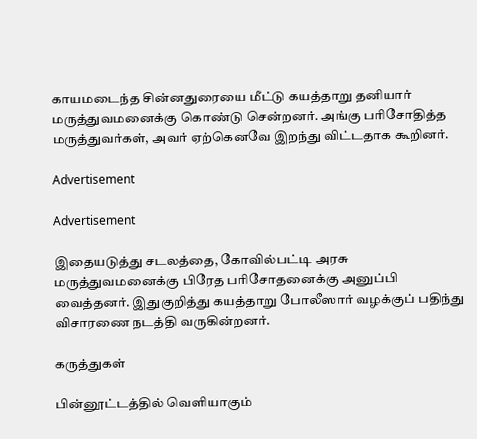காயமடைந்த சின்னதுரையை மீட்டு கயத்தாறு தனியார் மருத்துவமனைக்கு கொண்டு சென்றனர். அங்கு பரிசோதித்த மருத்துவர்கள், அவர் ஏற்கெனவே இறந்து விட்டதாக கூறினர்.

Advertisement

Advertisement

இதையடுத்து சடலத்தை, கோவில்பட்டி அரசு மருத்துவமனைக்கு பிரேத பரிசோதனைக்கு அனுப்பி வைத்தனர். இதுகுறித்து கயத்தாறு போலீஸார் வழக்குப் பதிந்து விசாரணை நடத்தி வருகின்றனர்.

கருத்துகள்

பின்னூட்டத்தில் வெளியாகும்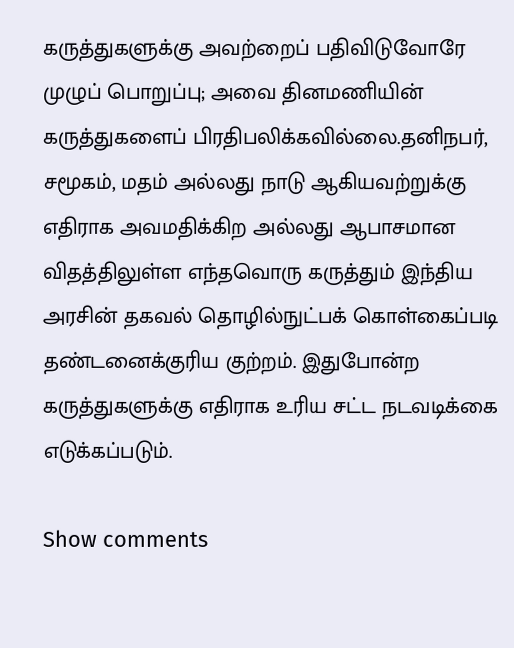கருத்துகளுக்கு அவற்றைப் பதிவிடுவோரே முழுப் பொறுப்பு; அவை தினமணியின் கருத்துகளைப் பிரதிபலிக்கவில்லை.தனிநபர், சமூகம், மதம் அல்லது நாடு ஆகியவற்றுக்கு எதிராக அவமதிக்கிற அல்லது ஆபாசமான விதத்திலுள்ள எந்தவொரு கருத்தும் இந்திய அரசின் தகவல் தொழில்நுட்பக் கொள்கைப்படி தண்டனைக்குரிய குற்றம். இதுபோன்ற கருத்துகளுக்கு எதிராக உரிய சட்ட நடவடிக்கை எடுக்கப்படும்.

Show comments